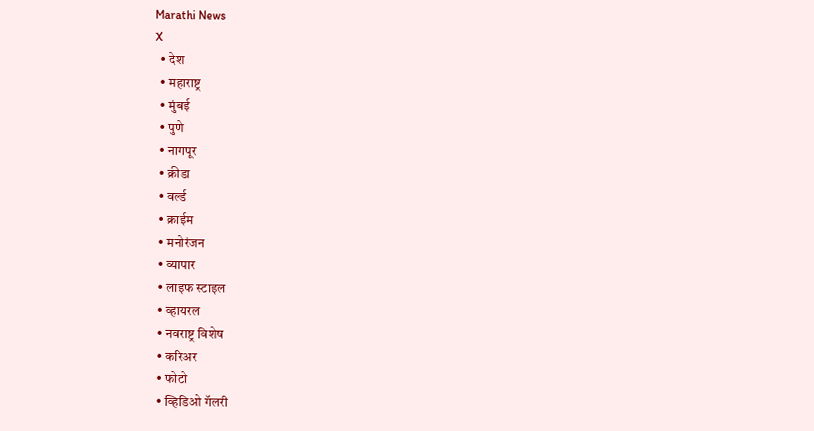Marathi News
X
  • देश
  • महाराष्ट्र
  • मुंबई
  • पुणे
  • नागपूर
  • क्रीडा
  • वर्ल्ड
  • क्राईम
  • मनोरंजन
  • व्यापार
  • लाइफ स्टाइल
  • व्हायरल
  • नवराष्ट्र विशेष
  • करिअर
  • फोटो
  • व्हिडिओ गॅलरी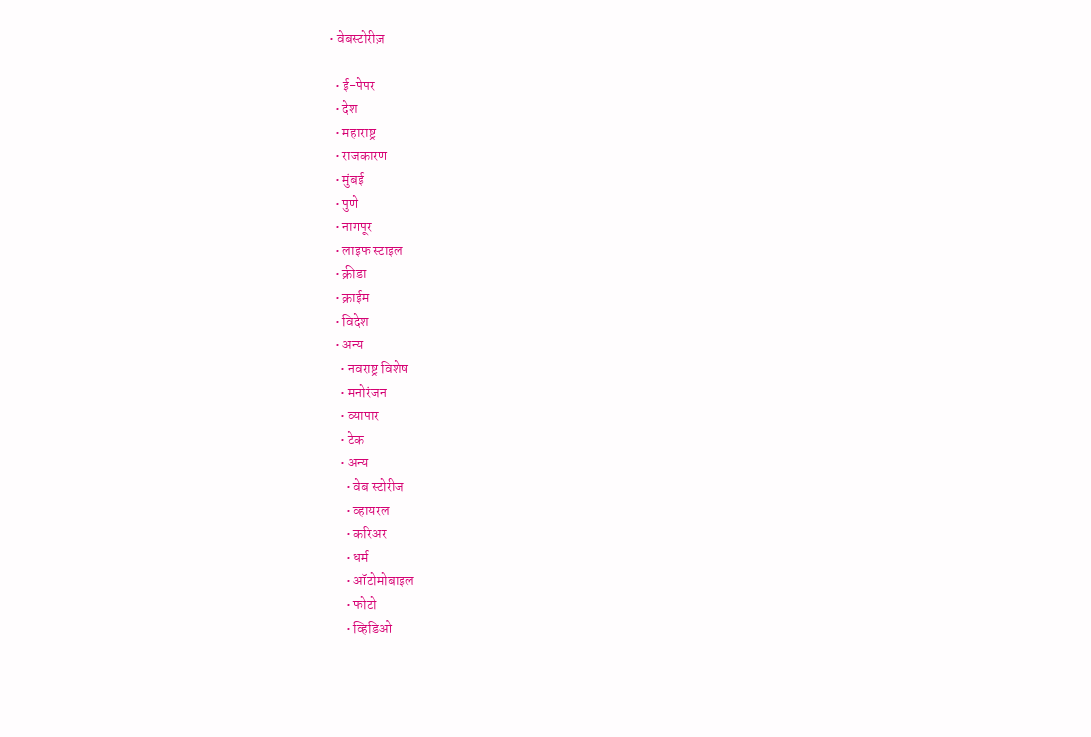• वेबस्टोरीज़

  • ई-पेपर
  • देश
  • महाराष्ट्र
  • राजकारण
  • मुंबई
  • पुणे
  • नागपूर
  • लाइफ स्टाइल
  • क्रीडा
  • क्राईम
  • विदेश
  • अन्य
    • नवराष्ट्र विशेष
    • मनोरंजन
    • व्यापार
    • टेक
    • अन्य
      • वेब स्टोरीज
      • व्हायरल
      • करिअर
      • धर्म
      • ऑटोमोबाइल
      • फोटो
      • व्हिडिओ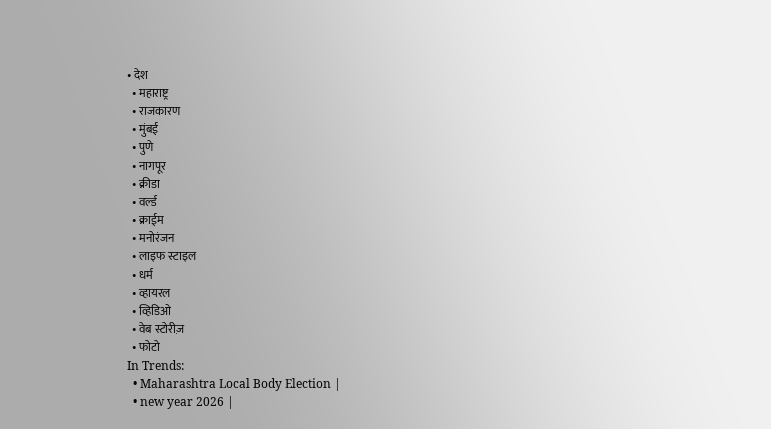• देश
  • महाराष्ट्र
  • राजकारण
  • मुंबई
  • पुणे
  • नागपूर
  • क्रीडा
  • वर्ल्ड
  • क्राईम
  • मनोरंजन
  • लाइफ स्टाइल
  • धर्म
  • व्हायरल
  • व्हिडिओ
  • वेब स्टोरीज़
  • फोटो
In Trends:
  • Maharashtra Local Body Election |
  • new year 2026 |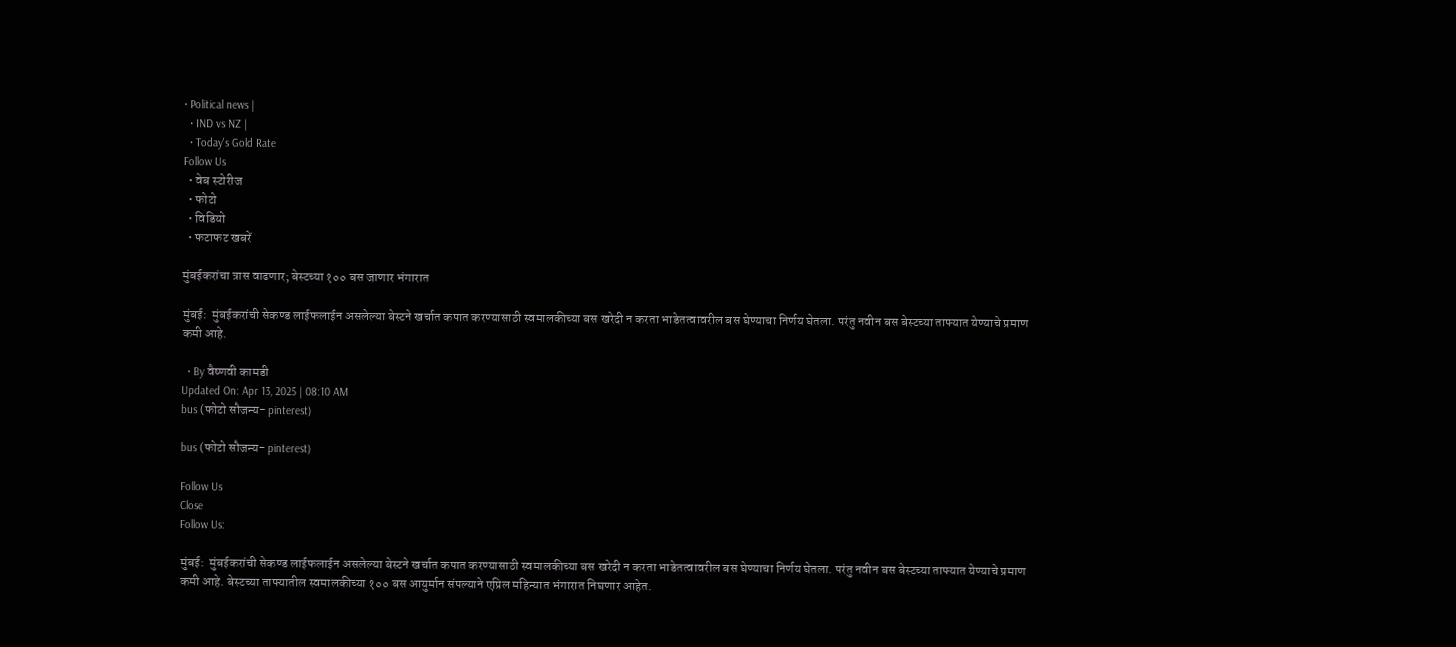• Political news |
  • IND vs NZ |
  • Today's Gold Rate
Follow Us
  • वेब स्टोरीज
  • फोटो
  • विडियो
  • फटाफट खबरें

मुंबईकरांचा त्रास वाढणार; बेस्टच्या १०० बस जाणार भंगारात

मुंबई:  मुंबईकरांची सेकण्ड लाईफलाईन असलेल्या बेस्टने खर्चात कपात करण्यासाठी स्वमालकीच्या बस खरेदी न करता भाडेतत्वावरील बस घेण्याचा निर्णय घेतला. परंतु नवीन बस बेस्टच्या ताफ्यात येण्याचे प्रमाण कमी आहे.

  • By वैष्णवी कामडी
Updated On: Apr 13, 2025 | 08:10 AM
bus (फोटो सौजन्य- pinterest)

bus (फोटो सौजन्य- pinterest)

Follow Us
Close
Follow Us:

मुंबई:  मुंबईकरांची सेकण्ड लाईफलाईन असलेल्या बेस्टने खर्चात कपात करण्यासाठी स्वमालकीच्या बस खरेदी न करता भाडेतत्वावरील बस घेण्याचा निर्णय घेतला. परंतु नवीन बस बेस्टच्या ताफ्यात येण्याचे प्रमाण कमी आहे. बेस्टच्या ताफ्यातील स्वमालकीच्या १०० बस आयुर्मान संपल्याने एप्रिल महिन्यात भंगारात निघणार आहेत.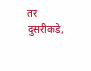तर दुसरीकडे,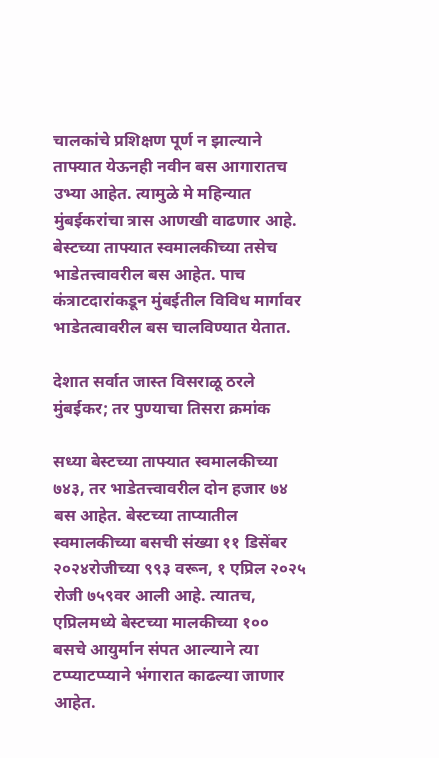चालकांचे प्रशिक्षण पूर्ण न झाल्याने ताफ्यात येऊनही नवीन बस आगारातच उभ्या आहेत. त्यामुळे मे महिन्यात मुंबईकरांचा त्रास आणखी वाढणार आहे. बेस्टच्या ताफ्यात स्वमालकीच्या तसेच भाडेतत्त्वावरील बस आहेत. पाच कंत्राटदारांकडून मुंबईतील विविध मार्गावर भाडेतत्वावरील बस चालविण्यात येतात.

देशात सर्वात जास्त विसराळू ठरले मुंबईकर; तर पुण्याचा तिसरा क्रमांक

सध्या बेस्टच्या ताफ्यात स्वमालकीच्या ७४३, तर भाडेतत्त्वावरील दोन हजार ७४ बस आहेत. बेस्टच्या ताप्यातील स्वमालकीच्या बसची संख्या ११ डिसेंबर २०२४रोजीच्या ९९३ वरून, १ एप्रिल २०२५ रोजी ७५९वर आली आहे. त्यातच, एप्रिलमध्ये बेस्टच्या मालकीच्या १०० बसचे आयुर्मान संपत आल्याने त्या टप्प्याटप्प्याने भंगारात काढल्या जाणार आहेत.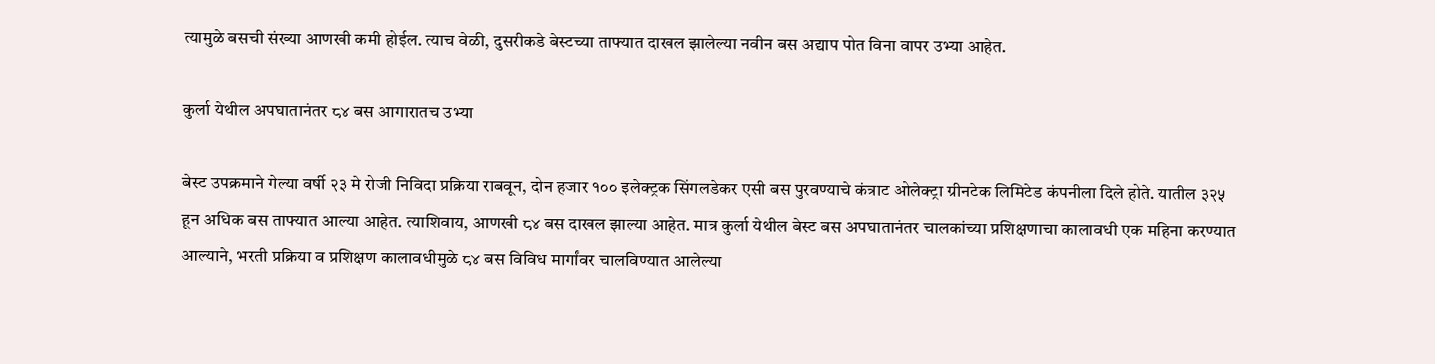त्यामुळे बसची संख्या आणखी कमी होईल. त्याच वेळी, दुसरीकडे बेस्टच्या ताफ्यात दाखल झालेल्या नवीन बस अद्याप पोत विना वापर उभ्या आहेत.

कुर्ला येथील अपघातानंतर ८४ बस आगारातच उभ्या

बेस्ट उपक्रमाने गेल्या वर्षी २३ मे रोजी निविदा प्रक्रिया राबवून, दोन हजार १०० इलेक्ट्रक सिंगलडेकर एसी बस पुरवण्याचे कंत्राट ओलेक्ट्रा ग्रीनटेक लिमिटेड कंपनीला दिले होते. यातील ३२५ हून अधिक बस ताफ्यात आल्या आहेत. त्याशिवाय, आणखी ८४ बस दाखल झाल्या आहेत. मात्र कुर्ला येथील बेस्ट बस अपघातानंतर चालकांच्या प्रशिक्षणाचा कालावधी एक महिना करण्यात आल्याने, भरती प्रक्रिया व प्रशिक्षण कालावधीमुळे ८४ बस विविध मार्गांवर चालविण्यात आलेल्या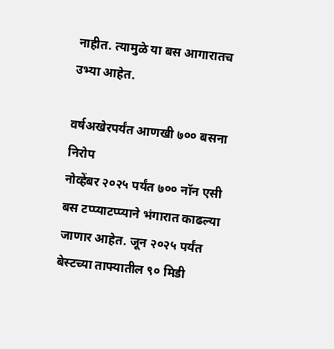नाहीत. त्यामुळे या बस आगारातच उभ्या आहेत.

वर्षअखेरपर्यंत आणखी ७०० बसना निरोप
नोव्हेंबर २०२५ पर्यंत ७०० नॉन एसी बस टप्प्याटप्प्याने भंगारात काढल्या जाणार आहेत. जून २०२५ पर्यंत बेस्टच्या ताफ्यातील ९० मिडी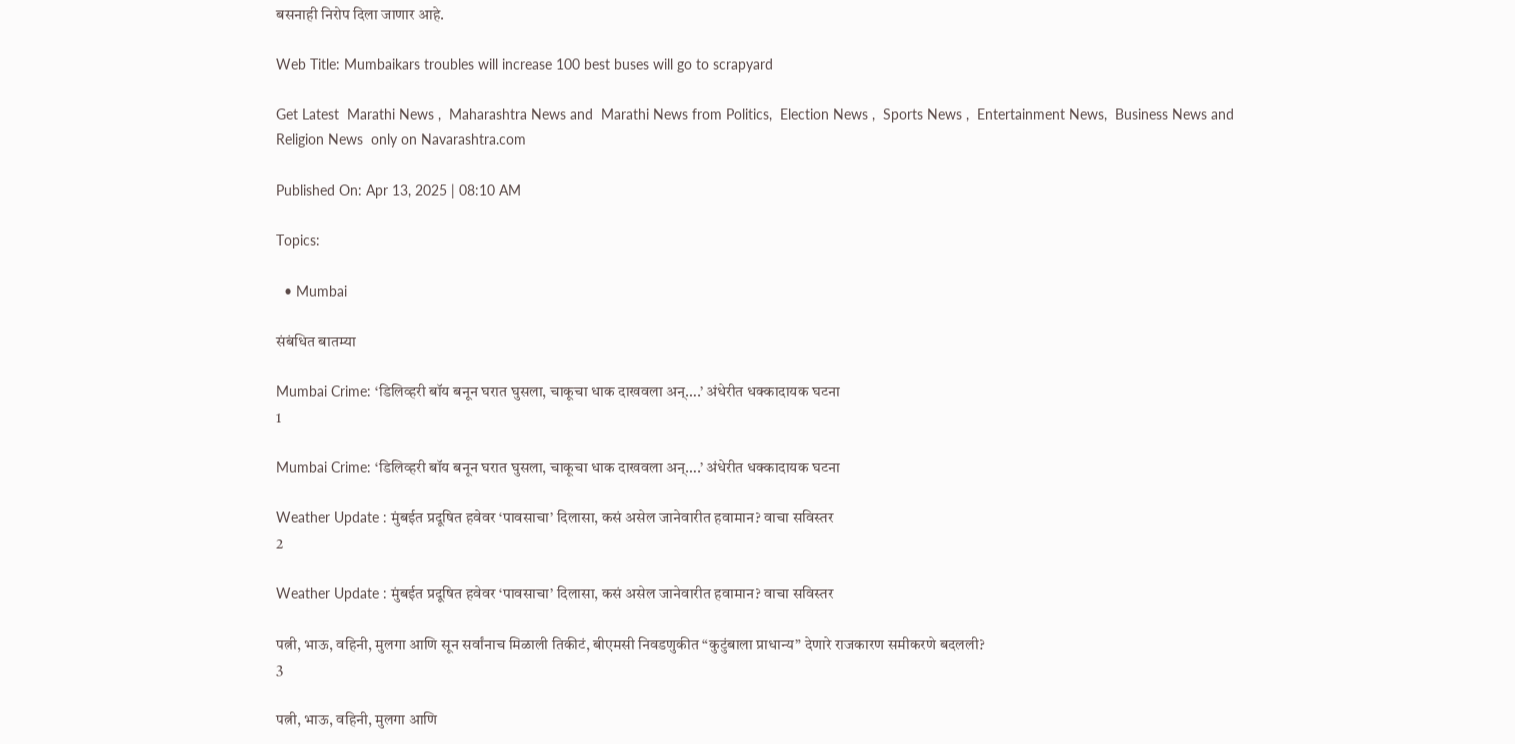बसनाही निरोप दिला जाणार आहे.

Web Title: Mumbaikars troubles will increase 100 best buses will go to scrapyard

Get Latest  Marathi News ,  Maharashtra News and  Marathi News from Politics,  Election News ,  Sports News ,  Entertainment News,  Business News and   Religion News  only on Navarashtra.com

Published On: Apr 13, 2025 | 08:10 AM

Topics:

  • Mumbai

संबंधित बातम्या

Mumbai Crime: ‘डिलिव्हरी बॉय बनून घरात घुसला, चाकूचा धाक दाखवला अन्….’ अंधेरीत धक्कादायक घटना
1

Mumbai Crime: ‘डिलिव्हरी बॉय बनून घरात घुसला, चाकूचा धाक दाखवला अन्….’ अंधेरीत धक्कादायक घटना

Weather Update : मुंबईत प्रदूषित हवेवर ‘पावसाचा’ दिलासा, कसं असेल जानेवारीत हवामान? वाचा सविस्तर
2

Weather Update : मुंबईत प्रदूषित हवेवर ‘पावसाचा’ दिलासा, कसं असेल जानेवारीत हवामान? वाचा सविस्तर

पत्नी, भाऊ, वहिनी, मुलगा आणि सून सर्वांनाच मिळाली तिकीटं, बीएमसी निवडणुकीत “कुटुंबाला प्राधान्य” देणारे राजकारण समीकरणे बदलली?
3

पत्नी, भाऊ, वहिनी, मुलगा आणि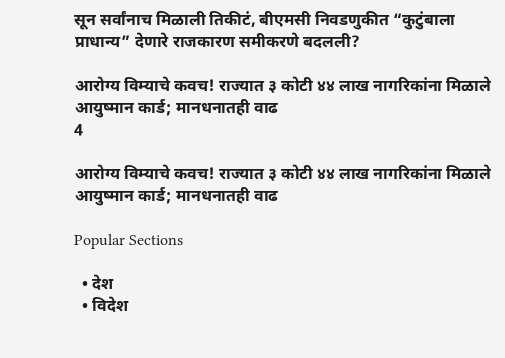सून सर्वांनाच मिळाली तिकीटं, बीएमसी निवडणुकीत “कुटुंबाला प्राधान्य” देणारे राजकारण समीकरणे बदलली?

आरोग्य विम्याचे कवच! राज्यात ३ कोटी ४४ लाख नागरिकांना मिळाले आयुष्मान कार्ड; मानधनातही वाढ
4

आरोग्य विम्याचे कवच! राज्यात ३ कोटी ४४ लाख नागरिकांना मिळाले आयुष्मान कार्ड; मानधनातही वाढ

Popular Sections

  • देश
  • विदेश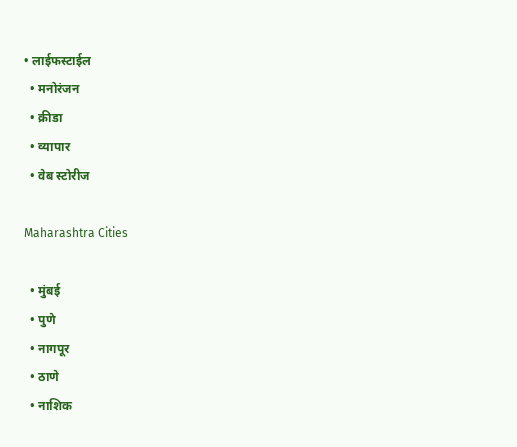• लाईफस्टाईल
  • मनोरंजन
  • क्रीडा
  • व्यापार
  • वेब स्टोरीज

Maharashtra Cities

  • मुंबई
  • पुणे
  • नागपूर
  • ठाणे
  • नाशिक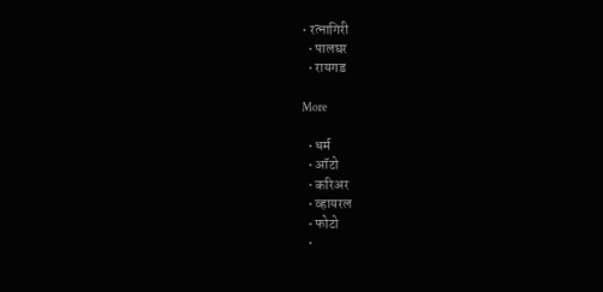• रत्नागिरी
  • पालघर
  • रायगड

More

  • धर्म
  • ऑटो
  • करिअर
  • व्हायरल
  • फोटो
  •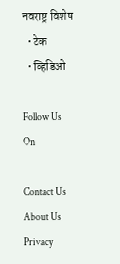नवराष्ट्र विशेष
  • टेक
  • व्हिडिओ

Follow Us On

Contact Us About Us Privacy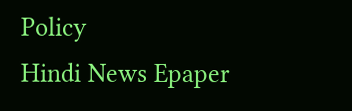Policy
Hindi News Epaper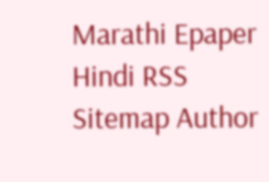Marathi Epaper Hindi RSS Sitemap Author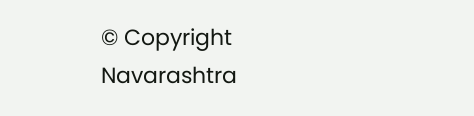© Copyright Navarashtra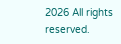2026 All rights reserved.